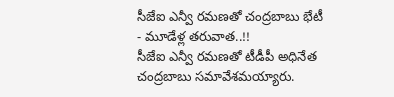సీజేఐ ఎన్వీ రమణతో చంద్రబాబు భేటీ - మూడేళ్ల తరువాత..!!
సీజేఐ ఎన్వీ రమణతో టీడీపీ అధినేత చంద్రబాబు సమావేశమయ్యారు.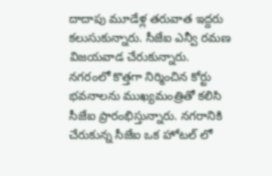దాదాపు మూడేళ్ల తరువాత ఇద్దరు కలుసుకున్నారు. సీజేఐ ఎన్వీ రమణ విజయవాడ చేరుకున్నారు. నగరంలో కొత్తగా నిర్మించిన కోర్టు భవనాలను ముఖ్యమంత్రితో కలిసి సీజేఐ ప్రారంభిస్తున్నారు. నగరానికి చేరుకున్న సీజేఐ ఒక హోటల్ లో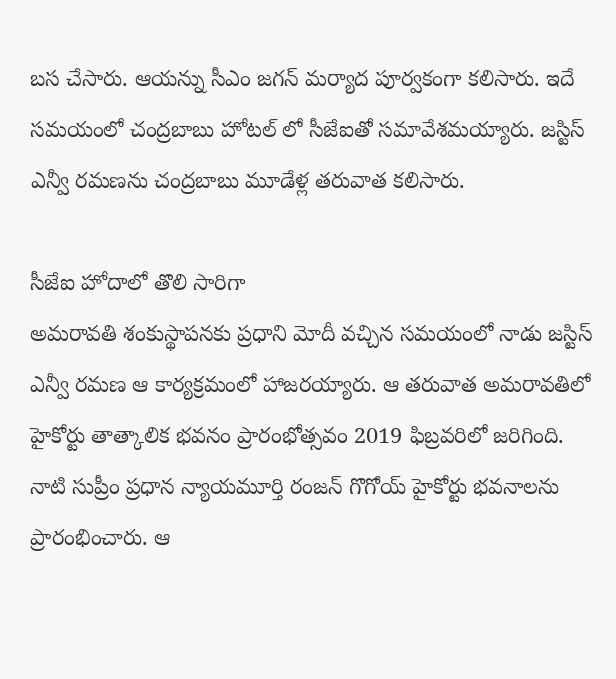బస చేసారు. ఆయన్ను సీఎం జగన్ మర్యాద పూర్వకంగా కలిసారు. ఇదే సమయంలో చంద్రబాబు హోటల్ లో సీజేఐతో సమావేశమయ్యారు. జస్టిస్ ఎన్వీ రమణను చంద్రబాబు మూడేళ్ల తరువాత కలిసారు.

సీజేఐ హోదాలో తొలి సారిగా
అమరావతి శంకుస్థాపనకు ప్రధాని మోదీ వచ్చిన సమయంలో నాడు జస్టిస్ ఎన్వీ రమణ ఆ కార్యక్రమంలో హాజరయ్యారు. ఆ తరువాత అమరావతిలో హైకోర్టు తాత్కాలిక భవనం ప్రారంభోత్సవం 2019 ఫిబ్రవరిలో జరిగింది. నాటి సుప్రీం ప్రధాన న్యాయమూర్తి రంజన్ గొగోయ్ హైకోర్టు భవనాలను ప్రారంభించారు. ఆ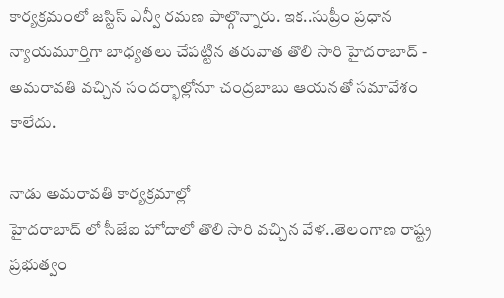కార్యక్రమంలో జస్టిస్ ఎన్వీ రమణ పాల్గొన్నారు. ఇక..సుప్రీం ప్రధాన న్యాయమూర్తిగా బాధ్యతలు చేపట్టిన తరువాత తొలి సారి హైదరాబాద్ - అమరావతి వచ్చిన సందర్భాల్లోనూ చంద్రబాబు ఆయనతో సమావేశం కాలేదు.

నాడు అమరావతి కార్యక్రమాల్లో
హైదరాబాద్ లో సీజేఐ హోదాలో తొలి సారి వచ్చిన వేళ..తెలంగాణ రాష్ట్ర ప్రభుత్వం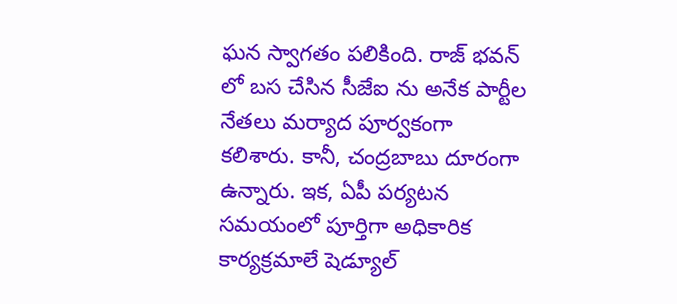ఘన స్వాగతం పలికింది. రాజ్ భవన్ లో బస చేసిన సీజేఐ ను అనేక పార్టీల నేతలు మర్యాద పూర్వకంగా కలిశారు. కానీ, చంద్రబాబు దూరంగా ఉన్నారు. ఇక, ఏపీ పర్యటన సమయంలో పూర్తిగా అధికారిక కార్యక్రమాలే షెడ్యూల్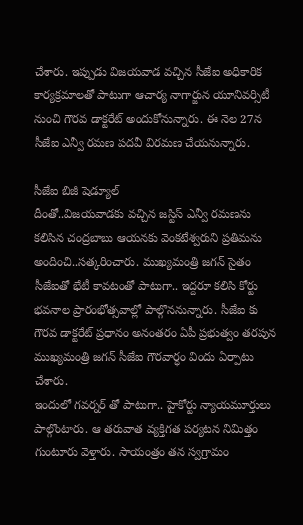చేశారు. ఇప్పుడు విజయవాడ వచ్చిన సీజేఐ అధికారిక కార్యక్రమాలతో పాటుగా ఆచార్య నాగార్జున యూనివర్సిటీ నుంచి గౌరవ డాక్టరేట్ అందుకోనున్నారు. ఈ నెల 27న సీజేఐ ఎన్వీ రమణ పదవీ విరమణ చేయనున్నారు.

సీజేఐ బిజీ షెడ్యూల్
దీంతో..విజయవాడకు వచ్చిన జస్టిస్ ఎన్వీ రమణను కలిసిన చంద్రబాబు ఆయనకు వెంకటేశ్వరుని ప్రతిమను అందించి..సత్కరించారు. ముఖ్యమంత్రి జగన్ సైతం సీజేఐతో భేటీ కావటంతో పాటుగా.. ఇద్దరూ కలిసి కోర్టు భవనాల ప్రారంభోత్సవాల్లో పాల్గొననున్నారు. సీజేఐ కు గౌరవ డాక్టరేట్ ప్రధానం అనంతరం ఏపీ ప్రభుత్వం తరపున ముఖ్యమంత్రి జగన్ సీజేఐ గౌరవార్ధం విందు ఏర్పాటు చేశారు.
ఇందులో గవర్నర్ తో పాటుగా.. హైకోర్టు న్యాయమూర్తులు పాల్గొంటారు. ఆ తరువాత వ్యక్తిగత పర్యటన నిమిత్తం గుంటూరు వెళ్తారు. సాయంత్రం తన స్వగ్రామం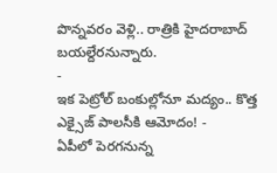పొన్నవరం వెళ్లి.. రాత్రికి హైదరాబాద్ బయల్దేరనున్నారు.
-
ఇక పెట్రోల్ బంకుల్లోనూ మద్యం.. కొత్త ఎక్సైజ్ పాలసీకి ఆమోదం! -
ఏపీలో పెరగనున్న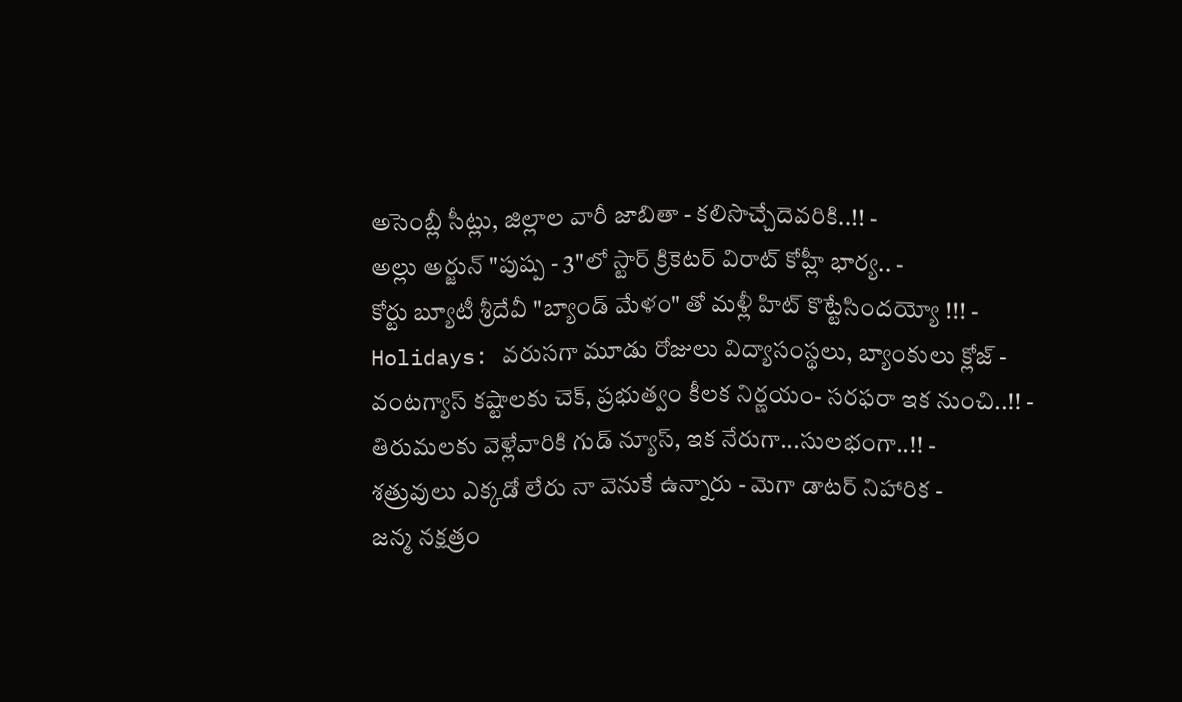అసెంబ్లీ సీట్లు, జిల్లాల వారీ జాబితా - కలిసొచ్చేదెవరికి..!! -
అల్లు అర్జున్ "పుష్ప - 3"లో స్టార్ క్రికెటర్ విరాట్ కోహ్లీ భార్య.. -
కోర్టు బ్యూటీ శ్రీదేవీ "బ్యాండ్ మేళం" తో మళ్లీ హిట్ కొట్టేసిందయ్యో !!! -
Holidays: వరుసగా మూడు రోజులు విద్యాసంస్థలు, బ్యాంకులు క్లోజ్ -
వంటగ్యాస్ కష్టాలకు చెక్, ప్రభుత్వం కీలక నిర్ణయం- సరఫరా ఇక నుంచి..!! -
తిరుమలకు వెళ్లేవారికి గుడ్ న్యూస్, ఇక నేరుగా...సులభంగా..!! -
శత్రువులు ఎక్కడో లేరు నా వెనుకే ఉన్నారు - మెగా డాటర్ నిహారిక -
జన్మ నక్షత్రం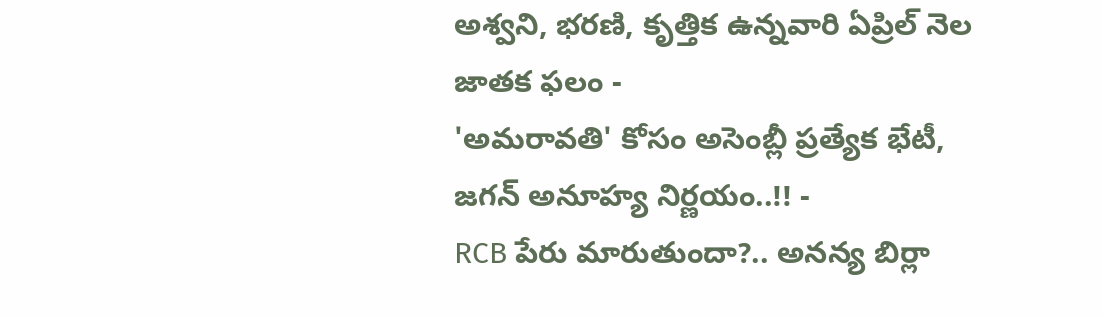అశ్వని, భరణి, కృత్తిక ఉన్నవారి ఏప్రిల్ నెల జాతక ఫలం -
'అమరావతి' కోసం అసెంబ్లీ ప్రత్యేక భేటీ, జగన్ అనూహ్య నిర్ణయం..!! -
RCB పేరు మారుతుందా?.. అనన్య బిర్లా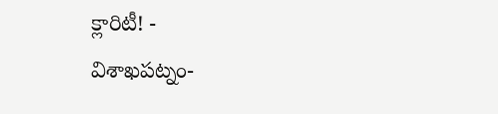క్లారిటీ! -
విశాఖపట్నం-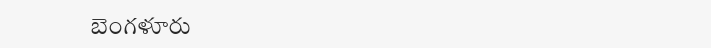బెంగళూరు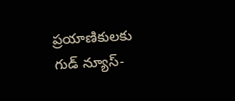ప్రయాణికులకు గుడ్ న్యూస్-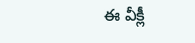ఈ వీక్లీ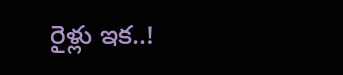రైళ్లు ఇక..!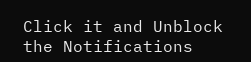Click it and Unblock the Notifications